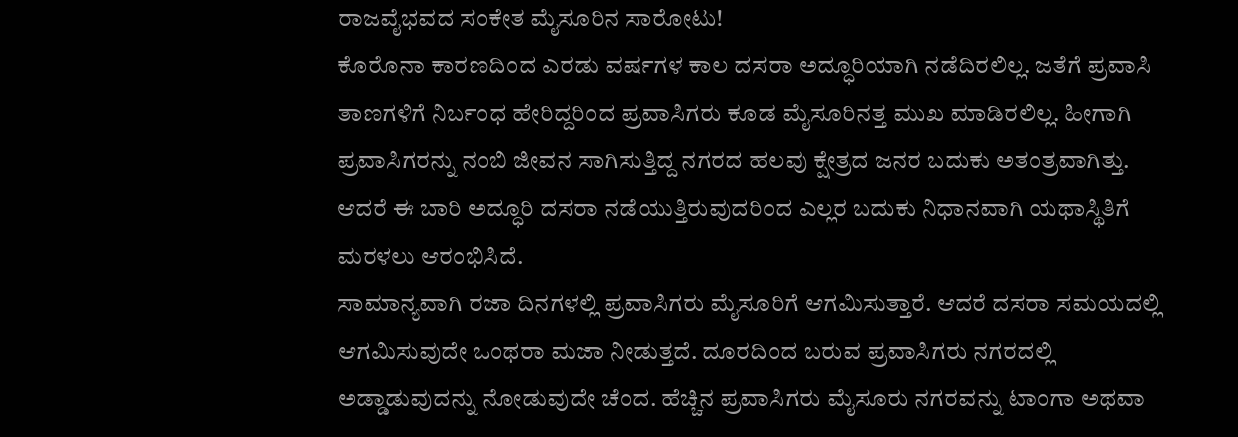ರಾಜವೈಭವದ ಸಂಕೇತ ಮೈಸೂರಿನ ಸಾರೋಟು!
ಕೊರೊನಾ ಕಾರಣದಿಂದ ಎರಡು ವರ್ಷಗಳ ಕಾಲ ದಸರಾ ಅದ್ಧೂರಿಯಾಗಿ ನಡೆದಿರಲಿಲ್ಲ. ಜತೆಗೆ ಪ್ರವಾಸಿ ತಾಣಗಳಿಗೆ ನಿರ್ಬಂಧ ಹೇರಿದ್ದರಿಂದ ಪ್ರವಾಸಿಗರು ಕೂಡ ಮೈಸೂರಿನತ್ತ ಮುಖ ಮಾಡಿರಲಿಲ್ಲ. ಹೀಗಾಗಿ ಪ್ರವಾಸಿಗರನ್ನು ನಂಬಿ ಜೀವನ ಸಾಗಿಸುತ್ತಿದ್ದ ನಗರದ ಹಲವು ಕ್ಷೇತ್ರದ ಜನರ ಬದುಕು ಅತಂತ್ರವಾಗಿತ್ತು. ಆದರೆ ಈ ಬಾರಿ ಅದ್ಧೂರಿ ದಸರಾ ನಡೆಯುತ್ತಿರುವುದರಿಂದ ಎಲ್ಲರ ಬದುಕು ನಿಧಾನವಾಗಿ ಯಥಾಸ್ಥಿತಿಗೆ ಮರಳಲು ಆರಂಭಿಸಿದೆ.
ಸಾಮಾನ್ಯವಾಗಿ ರಜಾ ದಿನಗಳಲ್ಲಿ ಪ್ರವಾಸಿಗರು ಮೈಸೂರಿಗೆ ಆಗಮಿಸುತ್ತಾರೆ. ಆದರೆ ದಸರಾ ಸಮಯದಲ್ಲಿ ಆಗಮಿಸುವುದೇ ಒಂಥರಾ ಮಜಾ ನೀಡುತ್ತದೆ. ದೂರದಿಂದ ಬರುವ ಪ್ರವಾಸಿಗರು ನಗರದಲ್ಲಿ ಅಡ್ಡಾಡುವುದನ್ನು ನೋಡುವುದೇ ಚೆಂದ. ಹೆಚ್ಚಿನ ಪ್ರವಾಸಿಗರು ಮೈಸೂರು ನಗರವನ್ನು ಟಾಂಗಾ ಅಥವಾ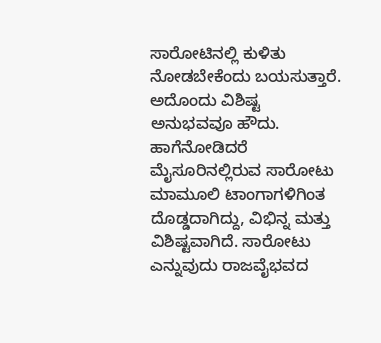ಸಾರೋಟಿನಲ್ಲಿ ಕುಳಿತು ನೋಡಬೇಕೆಂದು ಬಯಸುತ್ತಾರೆ. ಅದೊಂದು ವಿಶಿಷ್ಟ ಅನುಭವವೂ ಹೌದು.
ಹಾಗೆನೋಡಿದರೆ ಮೈಸೂರಿನಲ್ಲಿರುವ ಸಾರೋಟು ಮಾಮೂಲಿ ಟಾಂಗಾಗಳಿಗಿಂತ ದೊಡ್ಡದಾಗಿದ್ದು, ವಿಭಿನ್ನ ಮತ್ತು ವಿಶಿಷ್ಟವಾಗಿದೆ. ಸಾರೋಟು ಎನ್ನುವುದು ರಾಜವೈಭವದ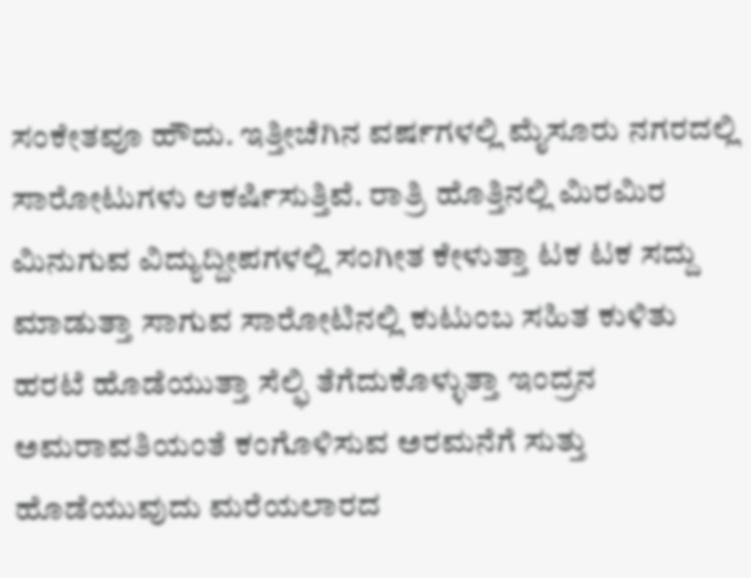ಸಂಕೇತವೂ ಹೌದು. ಇತ್ತೀಚೆಗಿನ ವರ್ಷಗಳಲ್ಲಿ ಮೈಸೂರು ನಗರದಲ್ಲಿ ಸಾರೋಟುಗಳು ಆಕರ್ಷಿಸುತ್ತಿವೆ. ರಾತ್ರಿ ಹೊತ್ತಿನಲ್ಲಿ ಮಿರಮಿರ ಮಿನುಗುವ ವಿದ್ಯುದ್ದೀಪಗಳಲ್ಲಿ ಸಂಗೀತ ಕೇಳುತ್ತಾ ಟಕ ಟಕ ಸದ್ದು ಮಾಡುತ್ತಾ ಸಾಗುವ ಸಾರೋಟಿನಲ್ಲಿ ಕುಟುಂಬ ಸಹಿತ ಕುಳಿತು ಹರಟೆ ಹೊಡೆಯುತ್ತಾ ಸೆಲ್ಫಿ ತೆಗೆದುಕೊಳ್ಳುತ್ತಾ ಇಂದ್ರನ ಅಮರಾವತಿಯಂತೆ ಕಂಗೊಳಿಸುವ ಅರಮನೆಗೆ ಸುತ್ತು ಹೊಡೆಯುವುದು ಮರೆಯಲಾರದ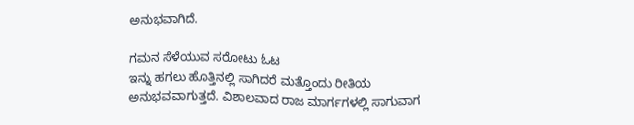ಅನುಭವಾಗಿದೆ.

ಗಮನ ಸೆಳೆಯುವ ಸರೋಟು ಓಟ
ಇನ್ನು ಹಗಲು ಹೊತ್ತಿನಲ್ಲಿ ಸಾಗಿದರೆ ಮತ್ತೊಂದು ರೀತಿಯ ಅನುಭವವಾಗುತ್ತದೆ. ವಿಶಾಲವಾದ ರಾಜ ಮಾರ್ಗಗಳಲ್ಲಿ ಸಾಗುವಾಗ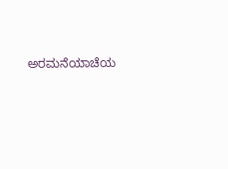ಅರಮನೆಯಾಚೆಯ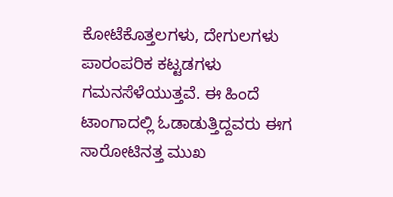ಕೋಟೆಕೊತ್ತಲಗಳು, ದೇಗುಲಗಳು ಪಾರಂಪರಿಕ ಕಟ್ಟಡಗಳು ಗಮನಸೆಳೆಯುತ್ತವೆ. ಈ ಹಿಂದೆ ಟಾಂಗಾದಲ್ಲಿ ಓಡಾಡುತ್ತಿದ್ದವರು ಈಗ ಸಾರೋಟಿನತ್ತ ಮುಖ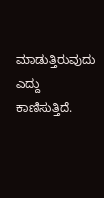ಮಾಡುತ್ತಿರುವುದು ಎದ್ದು ಕಾಣಿಸುತ್ತಿದೆ.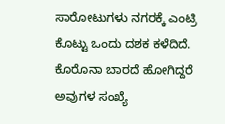ಸಾರೋಟುಗಳು ನಗರಕ್ಕೆ ಎಂಟ್ರಿ ಕೊಟ್ಟು ಒಂದು ದಶಕ ಕಳೆದಿದೆ. ಕೊರೊನಾ ಬಾರದೆ ಹೋಗಿದ್ದರೆ ಅವುಗಳ ಸಂಖ್ಯೆ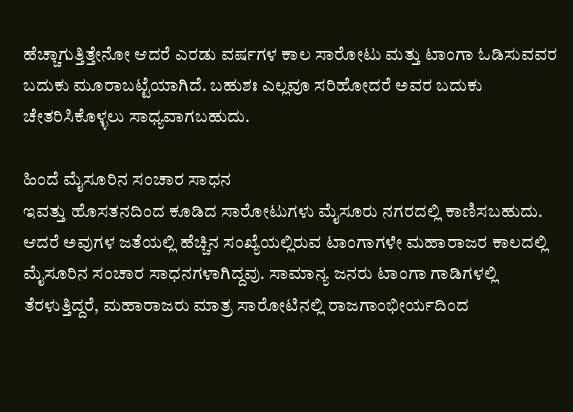ಹೆಚ್ಚಾಗುತ್ತಿತ್ತೇನೋ ಆದರೆ ಎರಡು ವರ್ಷಗಳ ಕಾಲ ಸಾರೋಟು ಮತ್ತು ಟಾಂಗಾ ಓಡಿಸುವವರ ಬದುಕು ಮೂರಾಬಟ್ಟೆಯಾಗಿದೆ. ಬಹುಶಃ ಎಲ್ಲವೂ ಸರಿಹೋದರೆ ಅವರ ಬದುಕು ಚೇತರಿಸಿಕೊಳ್ಳಲು ಸಾಧ್ಯವಾಗಬಹುದು.

ಹಿಂದೆ ಮೈಸೂರಿನ ಸಂಚಾರ ಸಾಧನ
ಇವತ್ತು ಹೊಸತನದಿಂದ ಕೂಡಿದ ಸಾರೋಟುಗಳು ಮೈಸೂರು ನಗರದಲ್ಲಿ ಕಾಣಿಸಬಹುದು. ಆದರೆ ಅವುಗಳ ಜತೆಯಲ್ಲಿ ಹೆಚ್ಚಿನ ಸಂಖ್ಯೆಯಲ್ಲಿರುವ ಟಾಂಗಾಗಳೇ ಮಹಾರಾಜರ ಕಾಲದಲ್ಲಿ ಮೈಸೂರಿನ ಸಂಚಾರ ಸಾಧನಗಳಾಗಿದ್ದವು. ಸಾಮಾನ್ಯ ಜನರು ಟಾಂಗಾ ಗಾಡಿಗಳಲ್ಲಿ ತೆರಳುತ್ತಿದ್ದರೆ, ಮಹಾರಾಜರು ಮಾತ್ರ ಸಾರೋಟಿನಲ್ಲಿ ರಾಜಗಾಂಭೀರ್ಯದಿಂದ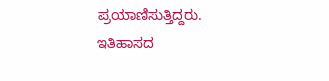ಪ್ರಯಾಣಿಸುತ್ತಿದ್ದರು.
ಇತಿಹಾಸದ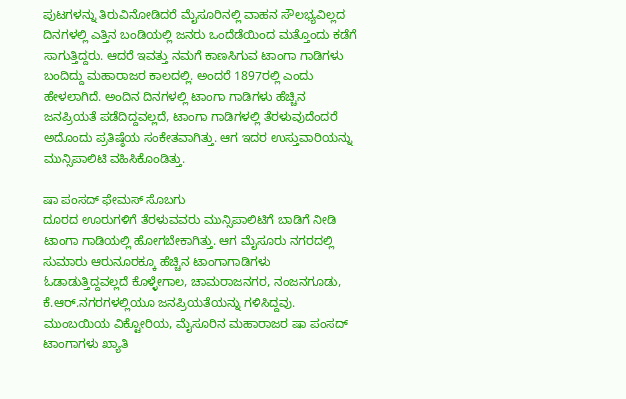ಪುಟಗಳನ್ನು ತಿರುವಿನೋಡಿದರೆ ಮೈಸೂರಿನಲ್ಲಿ ವಾಹನ ಸೌಲಭ್ಯವಿಲ್ಲದ ದಿನಗಳಲ್ಲಿ ಎತ್ತಿನ ಬಂಡಿಯಲ್ಲಿ ಜನರು ಒಂದೆಡೆಯಿಂದ ಮತ್ತೊಂದು ಕಡೆಗೆ ಸಾಗುತ್ತಿದ್ದರು. ಆದರೆ ಇವತ್ತು ನಮಗೆ ಕಾಣಸಿಗುವ ಟಾಂಗಾ ಗಾಡಿಗಳು ಬಂದಿದ್ದು ಮಹಾರಾಜರ ಕಾಲದಲ್ಲಿ. ಅಂದರೆ 1897ರಲ್ಲಿ ಎಂದು ಹೇಳಲಾಗಿದೆ. ಅಂದಿನ ದಿನಗಳಲ್ಲಿ ಟಾಂಗಾ ಗಾಡಿಗಳು ಹೆಚ್ಚಿನ ಜನಪ್ರಿಯತೆ ಪಡೆದಿದ್ದವಲ್ಲದೆ, ಟಾಂಗಾ ಗಾಡಿಗಳಲ್ಲಿ ತೆರಳುವುದೆಂದರೆ ಅದೊಂದು ಪ್ರತಿಷ್ಠೆಯ ಸಂಕೇತವಾಗಿತ್ತು. ಆಗ ಇದರ ಉಸ್ತುವಾರಿಯನ್ನು ಮುನ್ಸಿಪಾಲಿಟಿ ವಹಿಸಿಕೊಂಡಿತ್ತು.

ಷಾ ಪಂಸದ್ ಫೇಮಸ್ ಸೊಬಗು
ದೂರದ ಊರುಗಳಿಗೆ ತೆರಳುವವರು ಮುನ್ಸಿಪಾಲಿಟಿಗೆ ಬಾಡಿಗೆ ನೀಡಿ ಟಾಂಗಾ ಗಾಡಿಯಲ್ಲಿ ಹೋಗಬೇಕಾಗಿತ್ತು. ಆಗ ಮೈಸೂರು ನಗರದಲ್ಲಿ ಸುಮಾರು ಆರುನೂರಕ್ಕೂ ಹೆಚ್ಚಿನ ಟಾಂಗಾಗಾಡಿಗಳು ಓಡಾಡುತ್ತಿದ್ದವಲ್ಲದೆ ಕೊಳ್ಳೇಗಾಲ, ಚಾಮರಾಜನಗರ, ನಂಜನಗೂಡು, ಕೆ.ಆರ್.ನಗರಗಳಲ್ಲಿಯೂ ಜನಪ್ರಿಯತೆಯನ್ನು ಗಳಿಸಿದ್ದವು. ಮುಂಬಯಿಯ ವಿಕ್ಟೋರಿಯ, ಮೈಸೂರಿನ ಮಹಾರಾಜರ ಷಾ ಪಂಸದ್ ಟಾಂಗಾಗಳು ಖ್ಯಾತಿ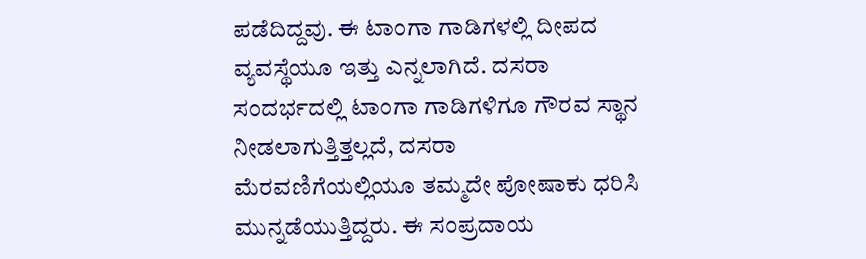ಪಡೆದಿದ್ದವು. ಈ ಟಾಂಗಾ ಗಾಡಿಗಳಲ್ಲಿ ದೀಪದ ವ್ಯವಸ್ಥೆಯೂ ಇತ್ತು ಎನ್ನಲಾಗಿದೆ. ದಸರಾ ಸಂದರ್ಭದಲ್ಲಿ ಟಾಂಗಾ ಗಾಡಿಗಳಿಗೂ ಗೌರವ ಸ್ಥಾನ ನೀಡಲಾಗುತ್ತಿತ್ತಲ್ಲದೆ, ದಸರಾ ಮೆರವಣಿಗೆಯಲ್ಲಿಯೂ ತಮ್ಮದೇ ಪೋಷಾಕು ಧರಿಸಿ ಮುನ್ನಡೆಯುತ್ತಿದ್ದರು. ಈ ಸಂಪ್ರದಾಯ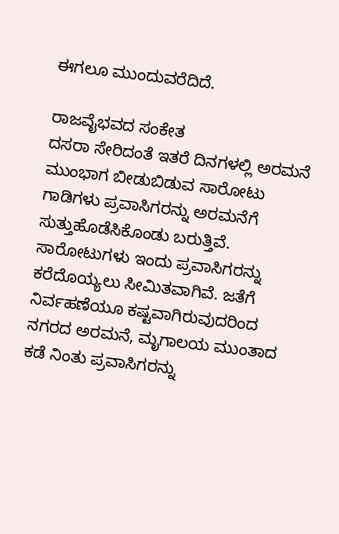ಈಗಲೂ ಮುಂದುವರೆದಿದೆ.

ರಾಜವೈಭವದ ಸಂಕೇತ
ದಸರಾ ಸೇರಿದಂತೆ ಇತರೆ ದಿನಗಳಲ್ಲಿ ಅರಮನೆ ಮುಂಭಾಗ ಬೀಡುಬಿಡುವ ಸಾರೋಟು ಗಾಡಿಗಳು ಪ್ರವಾಸಿಗರನ್ನು ಅರಮನೆಗೆ ಸುತ್ತುಹೊಡೆಸಿಕೊಂಡು ಬರುತ್ತಿವೆ. ಸಾರೋಟುಗಳು ಇಂದು ಪ್ರವಾಸಿಗರನ್ನು ಕರೆದೊಯ್ಯಲು ಸೀಮಿತವಾಗಿವೆ. ಜತೆಗೆ ನಿರ್ವಹಣೆಯೂ ಕಷ್ಟವಾಗಿರುವುದರಿಂದ ನಗರದ ಅರಮನೆ, ಮೃಗಾಲಯ ಮುಂತಾದ ಕಡೆ ನಿಂತು ಪ್ರವಾಸಿಗರನ್ನು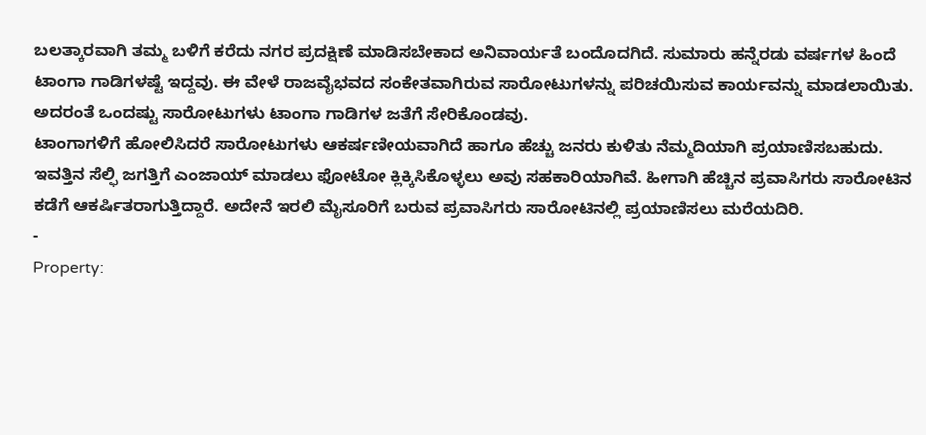ಬಲತ್ಕಾರವಾಗಿ ತಮ್ಮ ಬಳಿಗೆ ಕರೆದು ನಗರ ಪ್ರದಕ್ಷಿಣೆ ಮಾಡಿಸಬೇಕಾದ ಅನಿವಾರ್ಯತೆ ಬಂದೊದಗಿದೆ. ಸುಮಾರು ಹನ್ನೆರಡು ವರ್ಷಗಳ ಹಿಂದೆ ಟಾಂಗಾ ಗಾಡಿಗಳಷ್ಟೆ ಇದ್ದವು. ಈ ವೇಳೆ ರಾಜವೈಭವದ ಸಂಕೇತವಾಗಿರುವ ಸಾರೋಟುಗಳನ್ನು ಪರಿಚಯಿಸುವ ಕಾರ್ಯವನ್ನು ಮಾಡಲಾಯಿತು. ಅದರಂತೆ ಒಂದಷ್ಟು ಸಾರೋಟುಗಳು ಟಾಂಗಾ ಗಾಡಿಗಳ ಜತೆಗೆ ಸೇರಿಕೊಂಡವು.
ಟಾಂಗಾಗಳಿಗೆ ಹೋಲಿಸಿದರೆ ಸಾರೋಟುಗಳು ಆಕರ್ಷಣೀಯವಾಗಿದೆ ಹಾಗೂ ಹೆಚ್ಚು ಜನರು ಕುಳಿತು ನೆಮ್ಮದಿಯಾಗಿ ಪ್ರಯಾಣಿಸಬಹುದು. ಇವತ್ತಿನ ಸೆಲ್ಫಿ ಜಗತ್ತಿಗೆ ಎಂಜಾಯ್ ಮಾಡಲು ಫೋಟೋ ಕ್ಲಿಕ್ಕಿಸಿಕೊಳ್ಳಲು ಅವು ಸಹಕಾರಿಯಾಗಿವೆ. ಹೀಗಾಗಿ ಹೆಚ್ಚಿನ ಪ್ರವಾಸಿಗರು ಸಾರೋಟಿನ ಕಡೆಗೆ ಆಕರ್ಷಿತರಾಗುತ್ತಿದ್ದಾರೆ. ಅದೇನೆ ಇರಲಿ ಮೈಸೂರಿಗೆ ಬರುವ ಪ್ರವಾಸಿಗರು ಸಾರೋಟಿನಲ್ಲಿ ಪ್ರಯಾಣಿಸಲು ಮರೆಯದಿರಿ.
-
Property: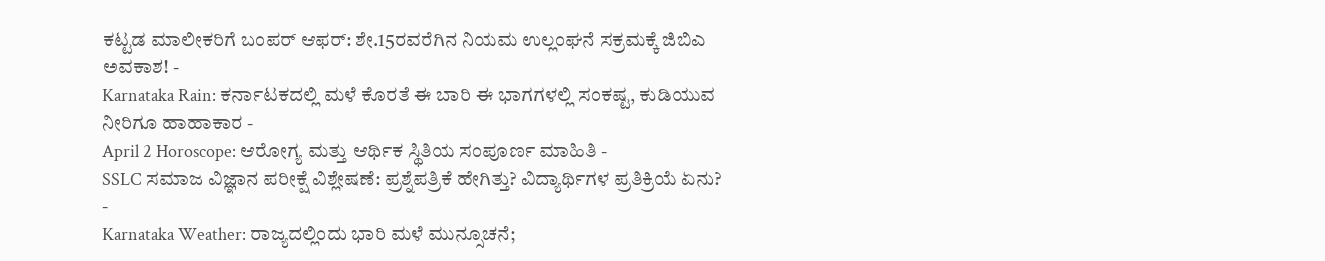ಕಟ್ಟಡ ಮಾಲೀಕರಿಗೆ ಬಂಪರ್ ಆಫರ್: ಶೇ.15ರವರೆಗಿನ ನಿಯಮ ಉಲ್ಲಂಘನೆ ಸಕ್ರಮಕ್ಕೆ ಜಿಬಿಎ ಅವಕಾಶ! -
Karnataka Rain: ಕರ್ನಾಟಕದಲ್ಲಿ ಮಳೆ ಕೊರತೆ ಈ ಬಾರಿ ಈ ಭಾಗಗಳಲ್ಲಿ ಸಂಕಷ್ಟ, ಕುಡಿಯುವ ನೀರಿಗೂ ಹಾಹಾಕಾರ -
April 2 Horoscope: ಆರೋಗ್ಯ ಮತ್ತು ಆರ್ಥಿಕ ಸ್ಥಿತಿಯ ಸಂಪೂರ್ಣ ಮಾಹಿತಿ -
SSLC ಸಮಾಜ ವಿಜ್ಞಾನ ಪರೀಕ್ಷೆ ವಿಶ್ಲೇಷಣೆ: ಪ್ರಶ್ನೆಪತ್ರಿಕೆ ಹೇಗಿತ್ತು? ವಿದ್ಯಾರ್ಥಿಗಳ ಪ್ರತಿಕ್ರಿಯೆ ಏನು? -
Karnataka Weather: ರಾಜ್ಯದಲ್ಲಿಂದು ಭಾರಿ ಮಳೆ ಮುನ್ಸೂಚನೆ;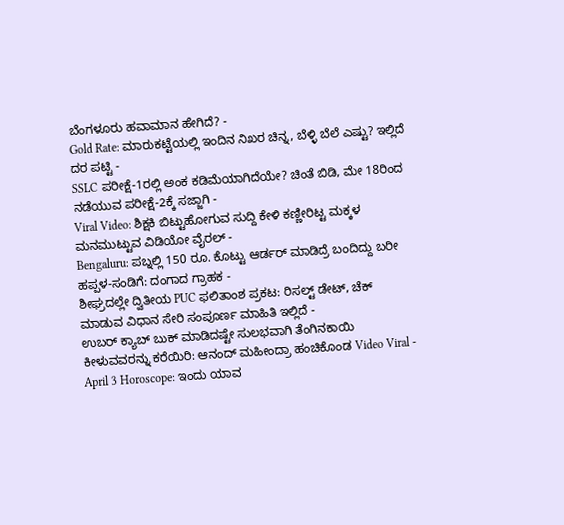ಬೆಂಗಳೂರು ಹವಾಮಾನ ಹೇಗಿದೆ? -
Gold Rate: ಮಾರುಕಟ್ಟೆಯಲ್ಲಿ ಇಂದಿನ ನಿಖರ ಚಿನ್ನ, ಬೆಳ್ಳಿ ಬೆಲೆ ಎಷ್ಟು? ಇಲ್ಲಿದೆ ದರ ಪಟ್ಟಿ -
SSLC ಪರೀಕ್ಷೆ-1ರಲ್ಲಿ ಅಂಕ ಕಡಿಮೆಯಾಗಿದೆಯೇ? ಚಿಂತೆ ಬಿಡಿ, ಮೇ 18ರಿಂದ ನಡೆಯುವ ಪರೀಕ್ಷೆ-2ಕ್ಕೆ ಸಜ್ಜಾಗಿ -
Viral Video: ಶಿಕ್ಷಕಿ ಬಿಟ್ಟುಹೋಗುವ ಸುದ್ದಿ ಕೇಳಿ ಕಣ್ಣೀರಿಟ್ಟ ಮಕ್ಕಳ ಮನಮುಟ್ಟುವ ವಿಡಿಯೋ ವೈರಲ್ -
Bengaluru: ಪಬ್ನಲ್ಲಿ 150 ರೂ. ಕೊಟ್ಟು ಆರ್ಡರ್ ಮಾಡಿದ್ರೆ ಬಂದಿದ್ದು ಬರೀ ಹಪ್ಪಳ-ಸಂಡಿಗೆ: ದಂಗಾದ ಗ್ರಾಹಕ -
ಶೀಘ್ರದಲ್ಲೇ ದ್ವಿತೀಯ PUC ಫಲಿತಾಂಶ ಪ್ರಕಟ: ರಿಸಲ್ಟ್ ಡೇಟ್, ಚೆಕ್ ಮಾಡುವ ವಿಧಾನ ಸೇರಿ ಸಂಪೂರ್ಣ ಮಾಹಿತಿ ಇಲ್ಲಿದೆ -
ಉಬರ್ ಕ್ಯಾಬ್ ಬುಕ್ ಮಾಡಿದಷ್ಟೇ ಸುಲಭವಾಗಿ ತೆಂಗಿನಕಾಯಿ ಕೀಳುವವರನ್ನು ಕರೆಯಿರಿ: ಆನಂದ್ ಮಹೀಂದ್ರಾ ಹಂಚಿಕೊಂಡ Video Viral -
April 3 Horoscope: ಇಂದು ಯಾವ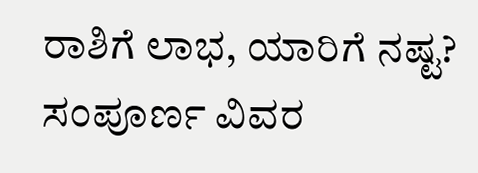ರಾಶಿಗೆ ಲಾಭ, ಯಾರಿಗೆ ನಷ್ಟ? ಸಂಪೂರ್ಣ ವಿವರ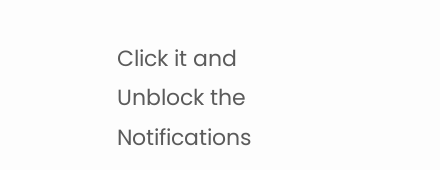Click it and Unblock the Notifications